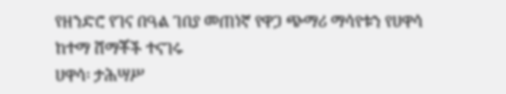የዘንድሮ የገና በዓል ገበያ መጠነኛ የዋጋ ጭማሪ ማሳየቱን የሀዋሳ ከተማ ሸማቾች ተናገሩ
ሀዋሳ፡ ታሕሣሥ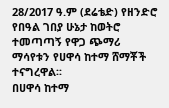28/2017 ዓ.ም (ደሬቴድ) የዘንድሮ የበዓል ገበያ ሁኔታ ከወትሮ ተመጣጣኝ የዋጋ ጭማሪ ማሳየቱን የሀዋሳ ከተማ ሸማቾች ተናግረዋል፡፡
በሀዋሳ ከተማ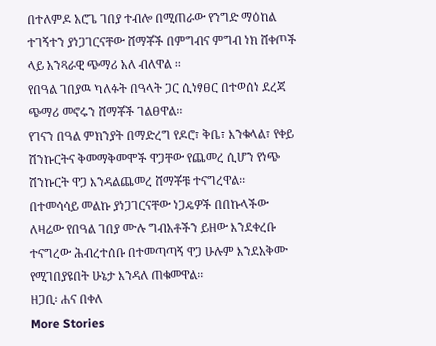በተለምዶ አሮጌ ገበያ ተብሎ በሚጠራው የንግድ ማዕከል ተገኝተን ያነጋገርናቸው ሸማቾች በምግብና ምግብ ነክ ሸቀጦች ላይ አንጻራዊ ጭማሪ አለ ብለዋል ፡፡
የበዓል ገበያዉ ካለፉት በዓላት ጋር ሲነፃፀር በተወሰነ ደረጃ ጭማሪ መኖሩን ሸማቾች ገልፀዋል፡፡
የገናን በዓል ምክንያት በማድረግ የዶሮ፣ ቅቤ፣ እንቁላል፣ የቀይ ሽንኩርትና ቅመማቅመሞች ዋጋቸው የጨመረ ሲሆን የነጭ ሽንኩርት ዋጋ እንዳልጨመረ ሸማቾቹ ተናግረዋል፡፡
በተመሳሳይ መልኩ ያነጋገርናቸው ነጋዴዎች በበኩላችው ለዛሬው የበዓል ገበያ ሙሉ ግብአቶችን ይዘው እንደቀረቡ ተናግረው ሕብረተሰቡ በተመጣጣኝ ዋጋ ሁሉም እንደአቅሙ የሚገበያዩበት ሁኔታ እንዳለ ጠቁመዋል፡፡
ዘጋቢ፡ ሐና በቀለ
More Stories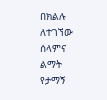በክልሉ ለተገኘው ሰላምና ልማት የታማኝ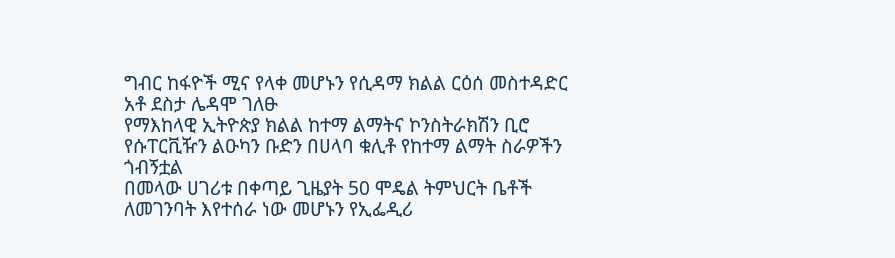ግብር ከፋዮች ሚና የላቀ መሆኑን የሲዳማ ክልል ርዕሰ መስተዳድር አቶ ደስታ ሌዳሞ ገለፁ
የማእከላዊ ኢትዮጵያ ክልል ከተማ ልማትና ኮንስትራክሽን ቢሮ የሱፐርቪዥን ልዑካን ቡድን በሀላባ ቁሊቶ የከተማ ልማት ስራዎችን ጎብኝቷል
በመላው ሀገሪቱ በቀጣይ ጊዜያት 50 ሞዴል ትምህርት ቤቶች ለመገንባት እየተሰራ ነው መሆኑን የኢፌዲሪ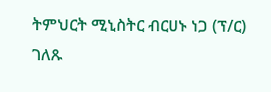ትምህርት ሚኒስትር ብርሀኑ ነጋ (ፕ/ር) ገለጹ